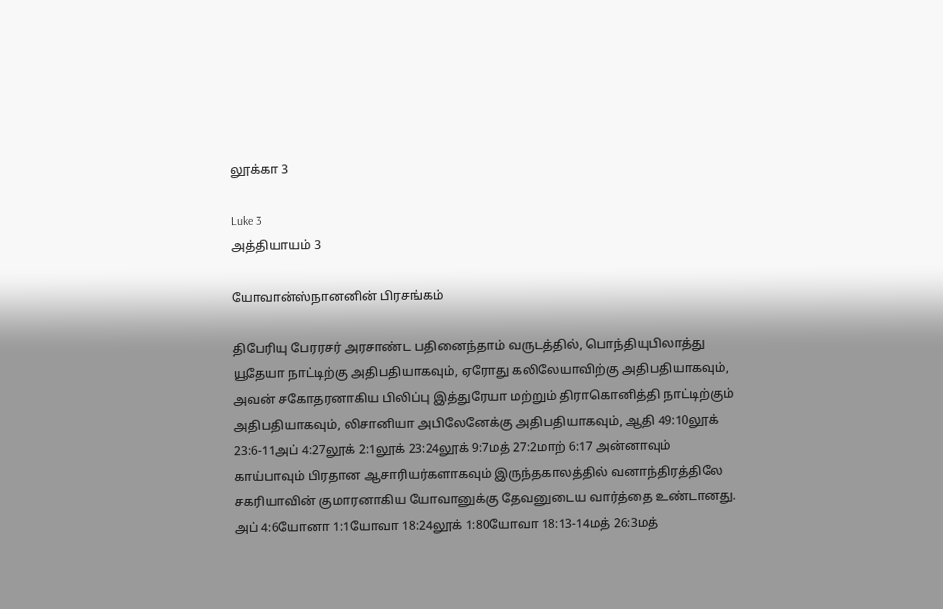லூக்கா 3

Luke 3
அத்தியாயம் 3

யோவான்ஸ்நானனின் பிரசங்கம்

திபேரியு பேரரசர் அரசாண்ட பதினைந்தாம் வருடத்தில், பொந்தியுபிலாத்து யூதேயா நாட்டிற்கு அதிபதியாகவும், ஏரோது கலிலேயாவிற்கு அதிபதியாகவும், அவன் சகோதரனாகிய பிலிப்பு இத்துரேயா மற்றும் திராகொனித்தி நாட்டிற்கும் அதிபதியாகவும், லிசானியா அபிலேனேக்கு அதிபதியாகவும், ஆதி 49:10லூக் 23:6-11அப் 4:27லூக் 2:1லூக் 23:24லூக் 9:7மத் 27:2மாற் 6:17 அன்னாவும் காய்பாவும் பிரதான ஆசாரியர்களாகவும் இருந்தகாலத்தில் வனாந்திரத்திலே சகரியாவின் குமாரனாகிய யோவானுக்கு தேவனுடைய வார்த்தை உண்டானது. அப் 4:6யோனா 1:1யோவா 18:24லூக் 1:80யோவா 18:13-14மத் 26:3மத்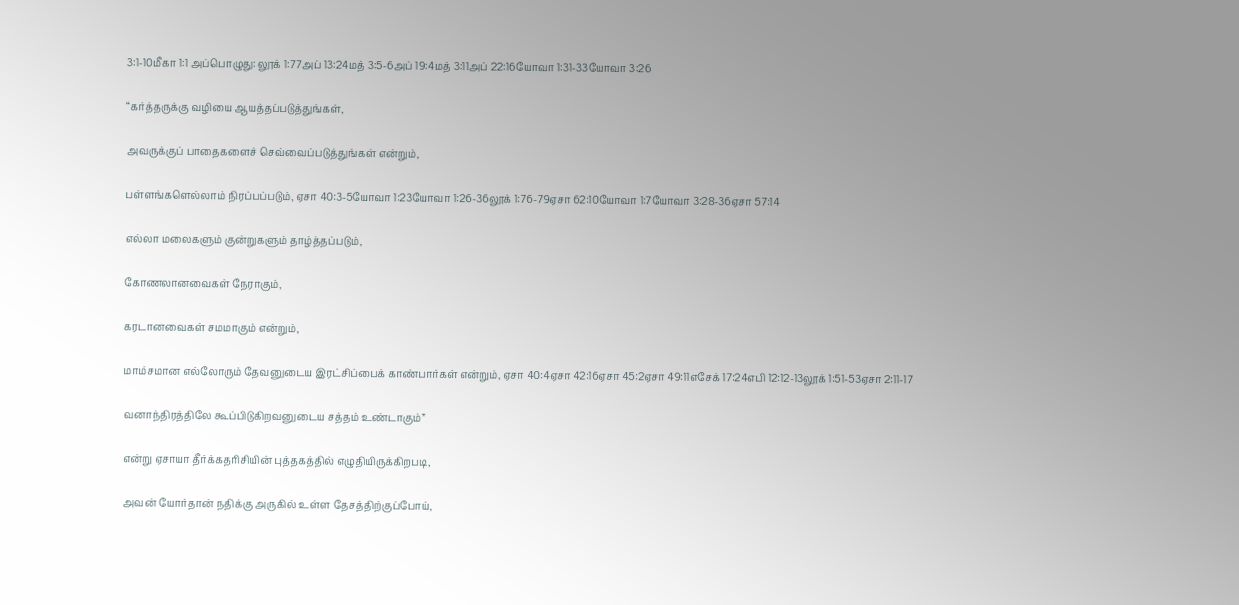3:1-10மீகா 1:1 அப்பொழுது: லூக் 1:77அப் 13:24மத் 3:5-6அப் 19:4மத் 3:11அப் 22:16யோவா 1:31-33யோவா 3:26

“கர்த்தருக்கு வழியை ஆயத்தப்படுத்துங்கள்,

அவருக்குப் பாதைகளைச் செவ்வைப்படுத்துங்கள் என்றும்,

பள்ளங்களெல்லாம் நிரப்பப்படும், ஏசா 40:3-5யோவா 1:23யோவா 1:26-36லூக் 1:76-79ஏசா 62:10யோவா 1:7யோவா 3:28-36ஏசா 57:14

எல்லா மலைகளும் குன்றுகளும் தாழ்த்தப்படும்,

கோணலானவைகள் நேராகும்,

கரடானவைகள் சமமாகும் என்றும்,

மாம்சமான எல்லோரும் தேவனுடைய இரட்சிப்பைக் காண்பார்கள் என்றும், ஏசா 40:4ஏசா 42:16ஏசா 45:2ஏசா 49:11எசேக் 17:24எபி 12:12-13லூக் 1:51-53ஏசா 2:11-17

வனாந்திரத்திலே கூப்பிடுகிறவனுடைய சத்தம் உண்டாகும்”

என்று ஏசாயா தீர்க்கதரிசியின் புத்தகத்தில் எழுதியிருக்கிறபடி,

அவன் யோர்தான் நதிக்கு அருகில் உள்ள தேசத்திற்குப்போய்,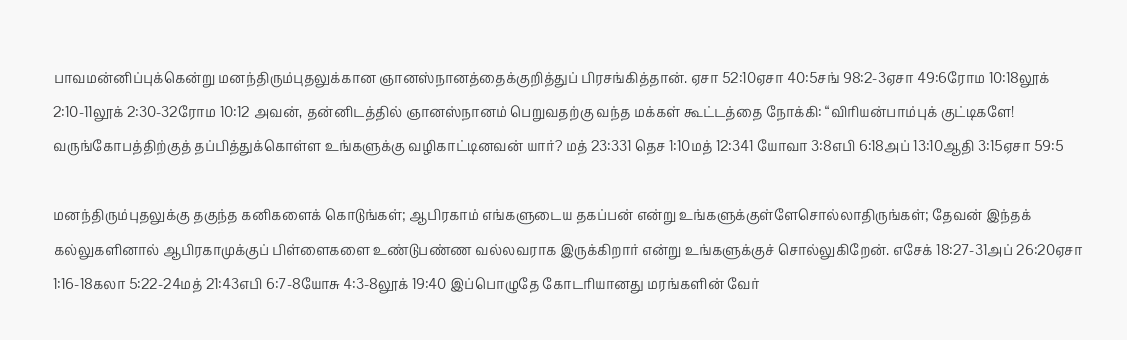பாவமன்னிப்புக்கென்று மனந்திரும்புதலுக்கான ஞானஸ்நானத்தைக்குறித்துப் பிரசங்கித்தான். ஏசா 52:10ஏசா 40:5சங் 98:2-3ஏசா 49:6ரோம 10:18லூக் 2:10-11லூக் 2:30-32ரோம 10:12 அவன், தன்னிடத்தில் ஞானஸ்நானம் பெறுவதற்கு வந்த மக்கள் கூட்டத்தை நோக்கி: “விரியன்பாம்புக் குட்டிகளே! வருங்கோபத்திற்குத் தப்பித்துக்கொள்ள உங்களுக்கு வழிகாட்டினவன் யார்? மத் 23:331 தெச 1:10மத் 12:341 யோவா 3:8எபி 6:18அப் 13:10ஆதி 3:15ஏசா 59:5

மனந்திரும்புதலுக்கு தகுந்த கனிகளைக் கொடுங்கள்; ஆபிரகாம் எங்களுடைய தகப்பன் என்று உங்களுக்குள்ளேசொல்லாதிருங்கள்; தேவன் இந்தக் கல்லுகளினால் ஆபிரகாமுக்குப் பிள்ளைகளை உண்டுபண்ண வல்லவராக இருக்கிறார் என்று உங்களுக்குச் சொல்லுகிறேன். எசேக் 18:27-31அப் 26:20ஏசா 1:16-18கலா 5:22-24மத் 21:43எபி 6:7-8யோசு 4:3-8லூக் 19:40 இப்பொழுதே கோடரியானது மரங்களின் வேர்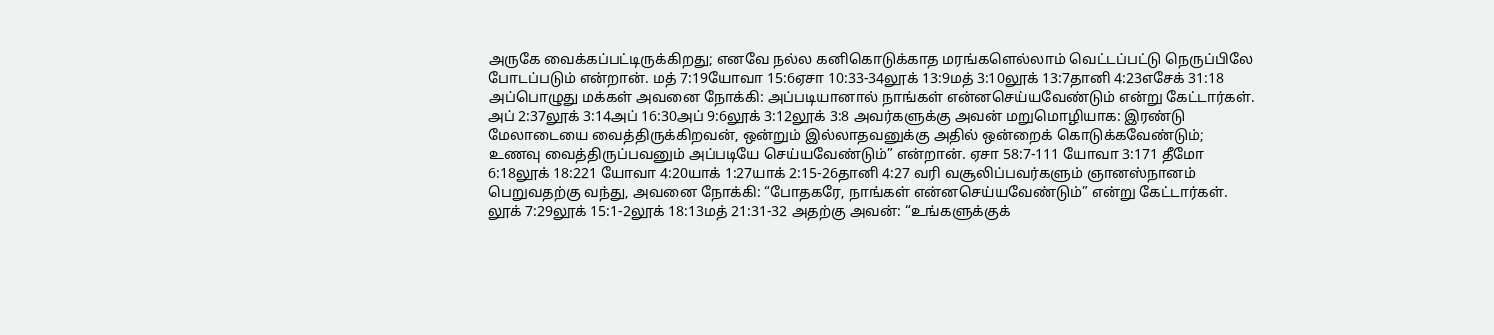அருகே வைக்கப்பட்டிருக்கிறது; எனவே நல்ல கனிகொடுக்காத மரங்களெல்லாம் வெட்டப்பட்டு நெருப்பிலே போடப்படும் என்றான். மத் 7:19யோவா 15:6ஏசா 10:33-34லூக் 13:9மத் 3:10லூக் 13:7தானி 4:23எசேக் 31:18 அப்பொழுது மக்கள் அவனை நோக்கி: அப்படியானால் நாங்கள் என்னசெய்யவேண்டும் என்று கேட்டார்கள். அப் 2:37லூக் 3:14அப் 16:30அப் 9:6லூக் 3:12லூக் 3:8 அவர்களுக்கு அவன் மறுமொழியாக: இரண்டு மேலாடையை வைத்திருக்கிறவன், ஒன்றும் இல்லாதவனுக்கு அதில் ஒன்றைக் கொடுக்கவேண்டும்; உணவு வைத்திருப்பவனும் அப்படியே செய்யவேண்டும்” என்றான். ஏசா 58:7-111 யோவா 3:171 தீமோ 6:18லூக் 18:221 யோவா 4:20யாக் 1:27யாக் 2:15-26தானி 4:27 வரி வசூலிப்பவர்களும் ஞானஸ்நானம் பெறுவதற்கு வந்து, அவனை நோக்கி: “போதகரே, நாங்கள் என்னசெய்யவேண்டும்” என்று கேட்டார்கள். லூக் 7:29லூக் 15:1-2லூக் 18:13மத் 21:31-32 அதற்கு அவன்: “உங்களுக்குக்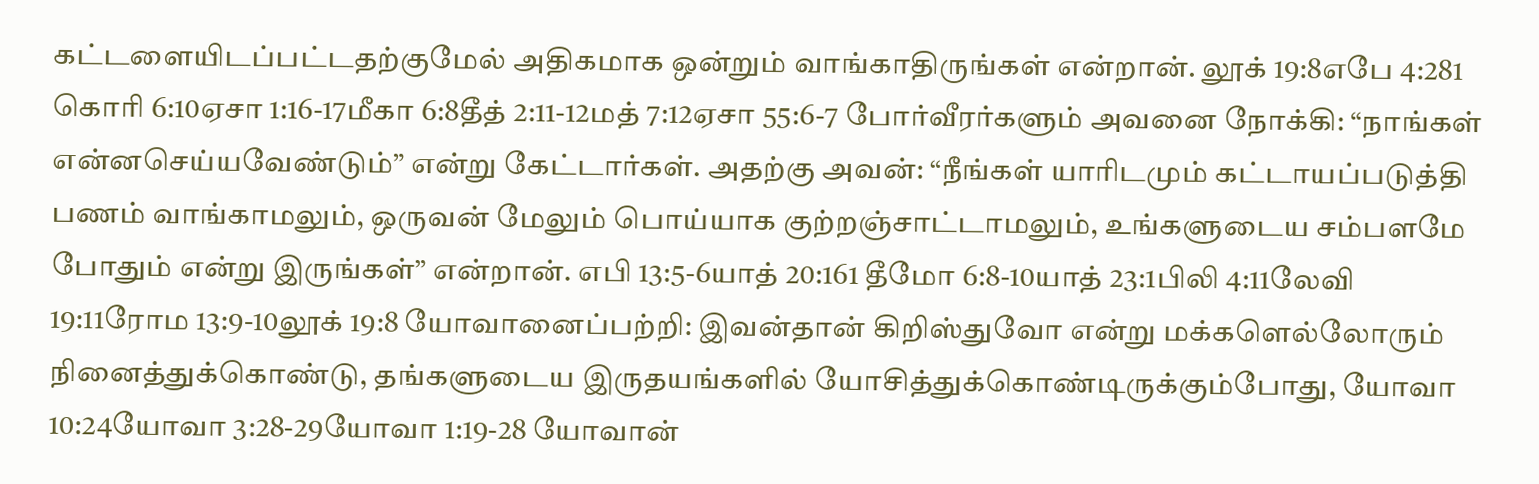கட்டளையிடப்பட்டதற்குமேல் அதிகமாக ஒன்றும் வாங்காதிருங்கள் என்றான். லூக் 19:8எபே 4:281 கொரி 6:10ஏசா 1:16-17மீகா 6:8தீத் 2:11-12மத் 7:12ஏசா 55:6-7 போர்வீரர்களும் அவனை நோக்கி: “நாங்கள் என்னசெய்யவேண்டும்” என்று கேட்டார்கள். அதற்கு அவன்: “நீங்கள் யாரிடமும் கட்டாயப்படுத்தி பணம் வாங்காமலும், ஒருவன் மேலும் பொய்யாக குற்றஞ்சாட்டாமலும், உங்களுடைய சம்பளமே போதும் என்று இருங்கள்” என்றான். எபி 13:5-6யாத் 20:161 தீமோ 6:8-10யாத் 23:1பிலி 4:11லேவி 19:11ரோம 13:9-10லூக் 19:8 யோவானைப்பற்றி: இவன்தான் கிறிஸ்துவோ என்று மக்களெல்லோரும் நினைத்துக்கொண்டு, தங்களுடைய இருதயங்களில் யோசித்துக்கொண்டிருக்கும்போது, யோவா 10:24யோவா 3:28-29யோவா 1:19-28 யோவான்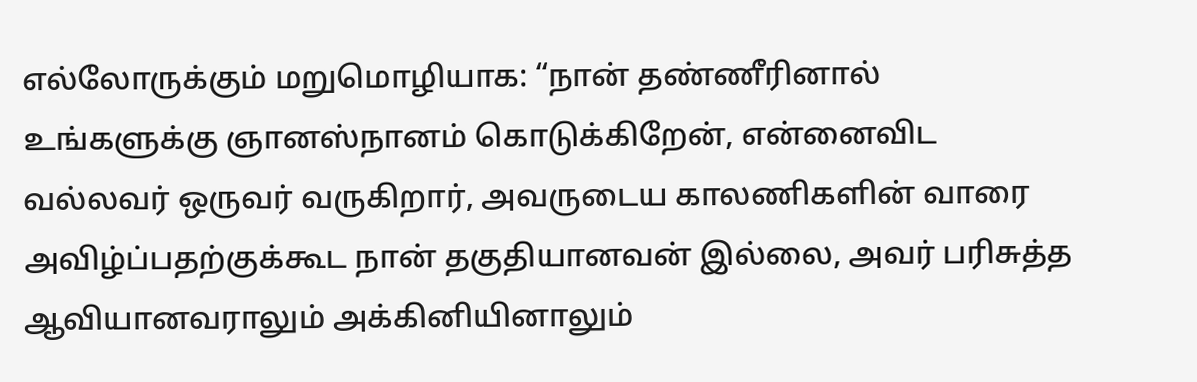எல்லோருக்கும் மறுமொழியாக: “நான் தண்ணீரினால் உங்களுக்கு ஞானஸ்நானம் கொடுக்கிறேன், என்னைவிட வல்லவர் ஒருவர் வருகிறார், அவருடைய காலணிகளின் வாரை அவிழ்ப்பதற்குக்கூட நான் தகுதியானவன் இல்லை, அவர் பரிசுத்த ஆவியானவராலும் அக்கினியினாலும்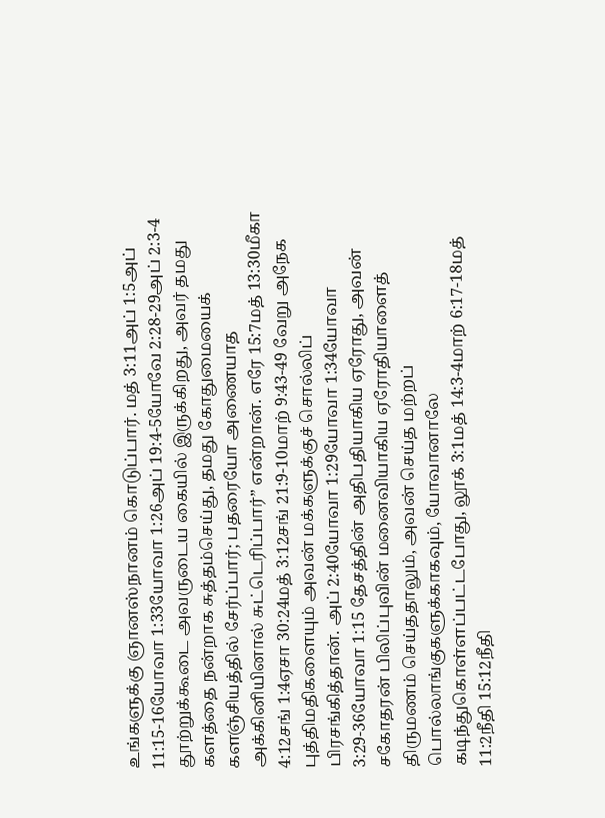உங்களுக்கு ஞானஸ்நானம் கொடுப்பார். மத் 3:11அப் 1:5அப் 11:15-16யோவா 1:33யோவா 1:26அப் 19:4-5யோவே 2:28-29அப் 2:3-4 தூற்றுக்கூடை அவருடைய கையில் இருக்கிறது, அவர் தமது களத்தை நன்றாக சுத்தம்செய்து, தமது கோதுமையைக் களஞ்சியத்தில் சேர்ப்பார்; பதரையோ அணையாத அக்கினியினால் சுட்டெரிப்பார்” என்றான். எரே 15:7மத் 13:30மீகா 4:12சங் 1:4ஏசா 30:24மத் 3:12சங் 21:9-10மாற் 9:43-49 வேறு அநேக புத்திமதிகளையும் அவன் மக்களுக்குச் சொல்லிப் பிரசங்கித்தான். அப் 2:40யோவா 1:29யோவா 1:34யோவா 3:29-36யோவா 1:15 தேசத்தின் அதிபதியாகிய ஏரோது, அவன் சகோதரன் பிலிப்புவின் மனைவியாகிய ஏரோதியாளைத் திருமணம் செய்ததாலும், அவன் செய்த மற்றப் பொல்லாங்குகளுக்காகவும், யோவானாலே கடிந்துகொள்ளப்பட்டபோது, லூக் 3:1மத் 14:3-4மாற் 6:17-18மத் 11:2நீதி 15:12நீதி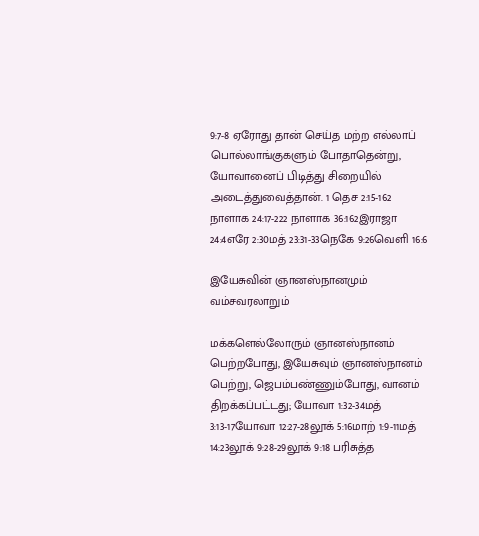9:7-8 ஏரோது தான் செய்த மற்ற எல்லாப் பொல்லாங்குகளும் போதாதென்று, யோவானைப் பிடித்து சிறையில் அடைத்துவைத்தான். 1 தெச 2:15-162 நாளாக 24:17-222 நாளாக 36:162இராஜா 24:4எரே 2:30மத் 23:31-33நெகே 9:26வெளி 16:6

இயேசுவின் ஞானஸ்நானமும் வம்சவரலாறும்

மக்களெல்லோரும் ஞானஸ்நானம் பெற்றபோது, இயேசுவும் ஞானஸ்நானம் பெற்று, ஜெபம்பண்ணும்போது, வானம் திறக்கப்பட்டது; யோவா 1:32-34மத் 3:13-17யோவா 12:27-28லூக் 5:16மாற் 1:9-11மத் 14:23லூக் 9:28-29லூக் 9:18 பரிசுத்த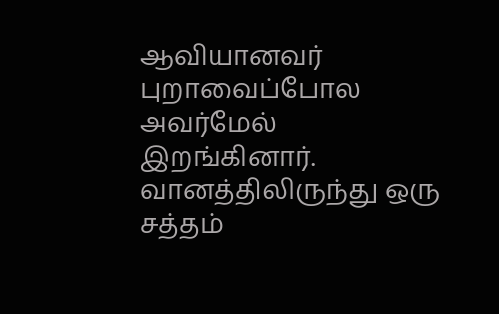ஆவியானவர் புறாவைப்போல அவர்மேல் இறங்கினார். வானத்திலிருந்து ஒரு சத்தம்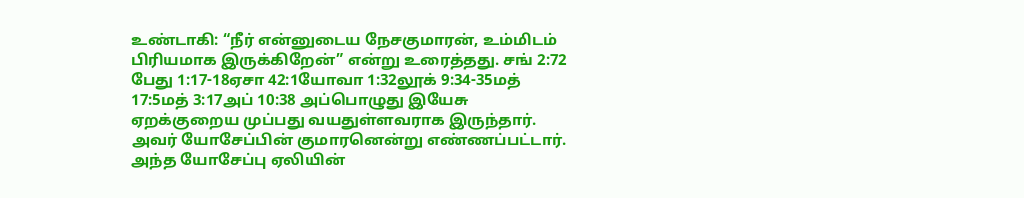உண்டாகி: “நீர் என்னுடைய நேசகுமாரன், உம்மிடம் பிரியமாக இருக்கிறேன்” என்று உரைத்தது. சங் 2:72 பேது 1:17-18ஏசா 42:1யோவா 1:32லூக் 9:34-35மத் 17:5மத் 3:17அப் 10:38 அப்பொழுது இயேசு ஏறக்குறைய முப்பது வயதுள்ளவராக இருந்தார். அவர் யோசேப்பின் குமாரனென்று எண்ணப்பட்டார். அந்த யோசேப்பு ஏலியின்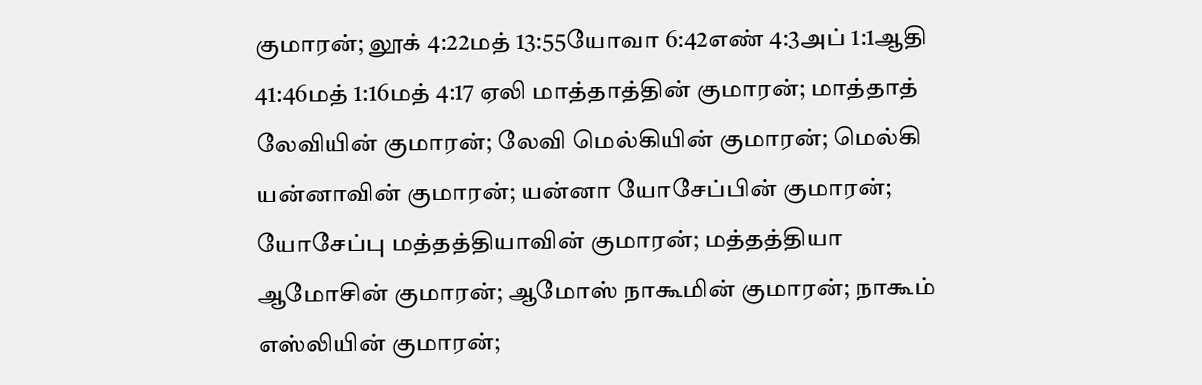குமாரன்; லூக் 4:22மத் 13:55யோவா 6:42எண் 4:3அப் 1:1ஆதி 41:46மத் 1:16மத் 4:17 ஏலி மாத்தாத்தின் குமாரன்; மாத்தாத் லேவியின் குமாரன்; லேவி மெல்கியின் குமாரன்; மெல்கி யன்னாவின் குமாரன்; யன்னா யோசேப்பின் குமாரன்; யோசேப்பு மத்தத்தியாவின் குமாரன்; மத்தத்தியா ஆமோசின் குமாரன்; ஆமோஸ் நாகூமின் குமாரன்; நாகூம் எஸ்லியின் குமாரன்;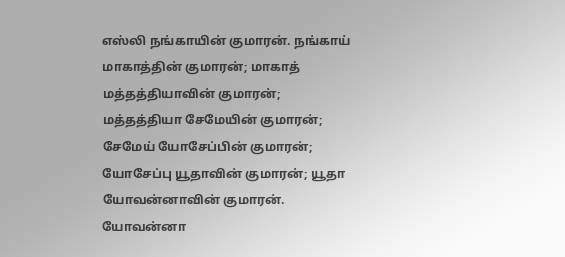எஸ்லி நங்காயின் குமாரன். நங்காய் மாகாத்தின் குமாரன்; மாகாத் மத்தத்தியாவின் குமாரன்; மத்தத்தியா சேமேயின் குமாரன்; சேமேய் யோசேப்பின் குமாரன்; யோசேப்பு யூதாவின் குமாரன்; யூதா யோவன்னாவின் குமாரன். யோவன்னா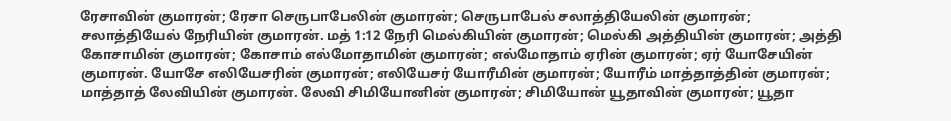ரேசாவின் குமாரன்; ரேசா செருபாபேலின் குமாரன்; செருபாபேல் சலாத்தியேலின் குமாரன்; சலாத்தியேல் நேரியின் குமாரன். மத் 1:12 நேரி மெல்கியின் குமாரன்; மெல்கி அத்தியின் குமாரன்; அத்தி கோசாமின் குமாரன்; கோசாம் எல்மோதாமின் குமாரன்; எல்மோதாம் ஏரின் குமாரன்; ஏர் யோசேயின் குமாரன். யோசே எலியேசரின் குமாரன்; எலியேசர் யோரீமின் குமாரன்; யோரீம் மாத்தாத்தின் குமாரன்; மாத்தாத் லேவியின் குமாரன். லேவி சிமியோனின் குமாரன்; சிமியோன் யூதாவின் குமாரன்; யூதா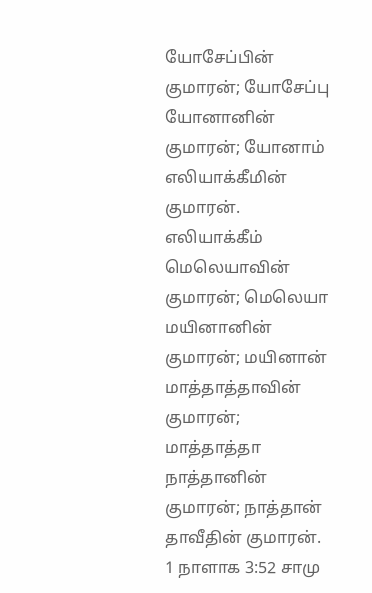யோசேப்பின் குமாரன்; யோசேப்பு யோனானின் குமாரன்; யோனாம் எலியாக்கீமின் குமாரன். எலியாக்கீம் மெலெயாவின் குமாரன்; மெலெயா மயினானின் குமாரன்; மயினான் மாத்தாத்தாவின் குமாரன்; மாத்தாத்தா நாத்தானின் குமாரன்; நாத்தான் தாவீதின் குமாரன். 1 நாளாக 3:52 சாமு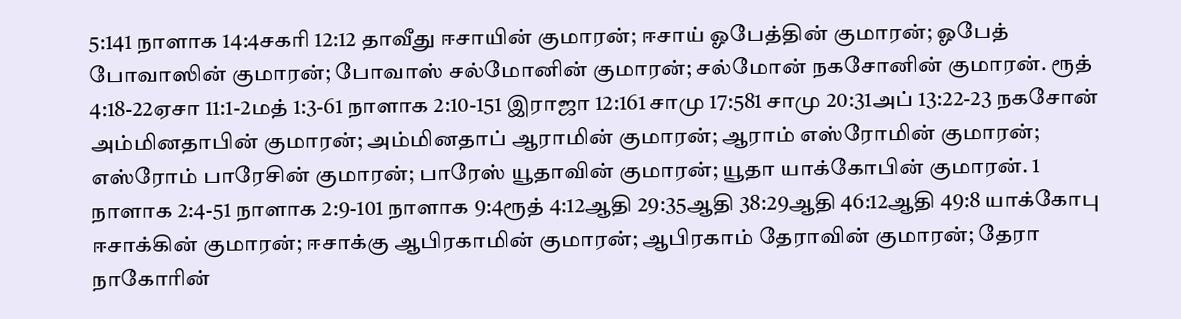5:141 நாளாக 14:4சகரி 12:12 தாவீது ஈசாயின் குமாரன்; ஈசாய் ஓபேத்தின் குமாரன்; ஓபேத் போவாஸின் குமாரன்; போவாஸ் சல்மோனின் குமாரன்; சல்மோன் நகசோனின் குமாரன். ரூத் 4:18-22ஏசா 11:1-2மத் 1:3-61 நாளாக 2:10-151 இராஜா 12:161 சாமு 17:581 சாமு 20:31அப் 13:22-23 நகசோன் அம்மினதாபின் குமாரன்; அம்மினதாப் ஆராமின் குமாரன்; ஆராம் எஸ்ரோமின் குமாரன்; எஸ்ரோம் பாரேசின் குமாரன்; பாரேஸ் யூதாவின் குமாரன்; யூதா யாக்கோபின் குமாரன். 1 நாளாக 2:4-51 நாளாக 2:9-101 நாளாக 9:4ரூத் 4:12ஆதி 29:35ஆதி 38:29ஆதி 46:12ஆதி 49:8 யாக்கோபு ஈசாக்கின் குமாரன்; ஈசாக்கு ஆபிரகாமின் குமாரன்; ஆபிரகாம் தேராவின் குமாரன்; தேரா நாகோரின்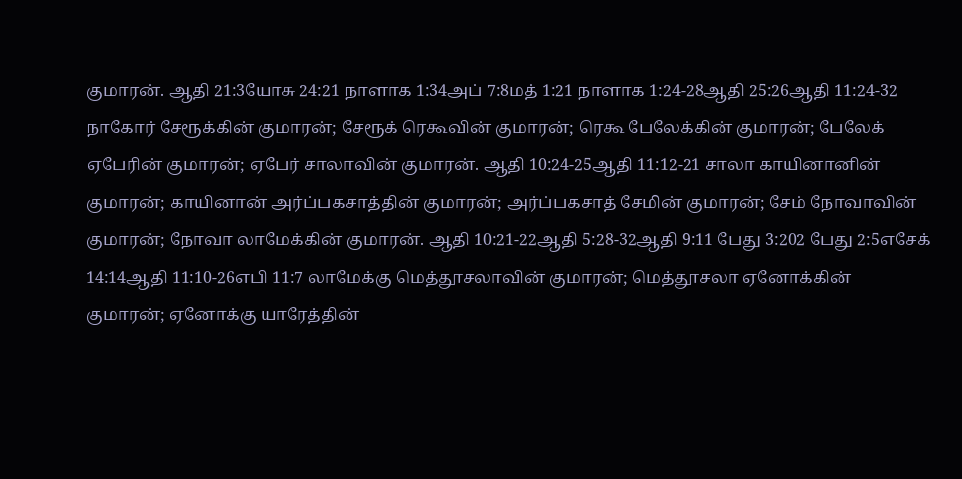குமாரன். ஆதி 21:3யோசு 24:21 நாளாக 1:34அப் 7:8மத் 1:21 நாளாக 1:24-28ஆதி 25:26ஆதி 11:24-32 நாகோர் சேரூக்கின் குமாரன்; சேரூக் ரெகூவின் குமாரன்; ரெகூ பேலேக்கின் குமாரன்; பேலேக் ஏபேரின் குமாரன்; ஏபேர் சாலாவின் குமாரன். ஆதி 10:24-25ஆதி 11:12-21 சாலா காயினானின் குமாரன்; காயினான் அர்ப்பகசாத்தின் குமாரன்; அர்ப்பகசாத் சேமின் குமாரன்; சேம் நோவாவின் குமாரன்; நோவா லாமேக்கின் குமாரன். ஆதி 10:21-22ஆதி 5:28-32ஆதி 9:11 பேது 3:202 பேது 2:5எசேக் 14:14ஆதி 11:10-26எபி 11:7 லாமேக்கு மெத்தூசலாவின் குமாரன்; மெத்தூசலா ஏனோக்கின் குமாரன்; ஏனோக்கு யாரேத்தின்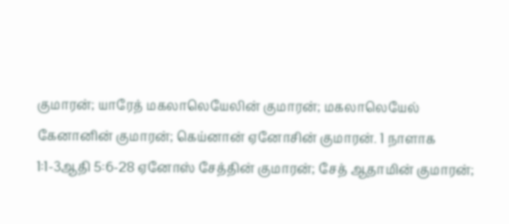குமாரன்; யாரேத் மகலாலெயேலின் குமாரன்; மகலாலெயேல் கேனானின் குமாரன்; கெய்னான் ஏனோசின் குமாரன். 1 நாளாக 1:1-3ஆதி 5:6-28 ஏனோஸ் சேத்தின் குமாரன்; சேத் ஆதாமின் குமாரன்;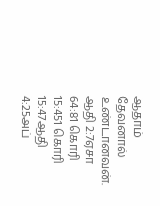ஆதாம் தேவனால் உண்டானவன். ஆதி 2:7ஏசா 64:81 கொரி 15:451 கொரி 15:47ஆதி 4:25அப்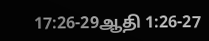17:26-29ஆதி 1:26-27